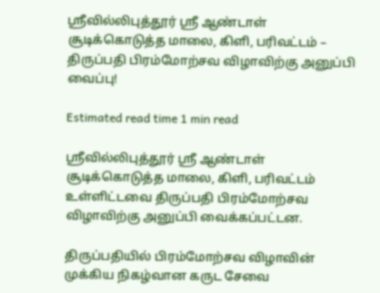ஸ்ரீவில்லிபுத்தூர் ஸ்ரீ ஆண்டாள் சூடிக்கொடுத்த மாலை, கிளி, பரிவட்டம் – திருப்பதி பிரம்மோற்சவ விழாவிற்கு அனுப்பி வைப்பு!

Estimated read time 1 min read

ஸ்ரீவில்லிபுத்தூர் ஸ்ரீ ஆண்டாள் சூடிக்கொடுத்த மாலை, கிளி, பரிவட்டம் உள்ளிட்டவை திருப்பதி பிரம்மோற்சவ விழாவிற்கு அனுப்பி வைக்கப்பட்டன.

திருப்பதியில் பிரம்மோற்சவ விழாவின் முக்கிய நிகழ்வான கருட சேவை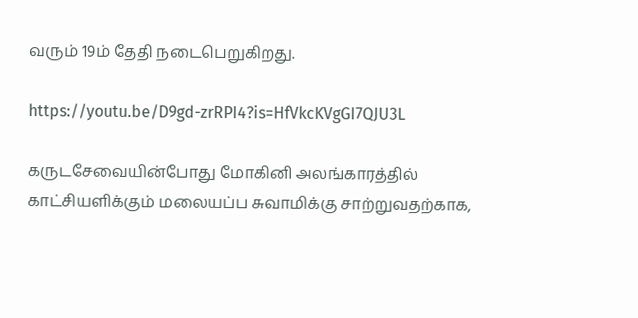வரும் 19ம் தேதி நடைபெறுகிறது.

https://youtu.be/D9gd-zrRPI4?is=HfVkcKVgGI7QJU3L

கருடசேவையின்போது மோகினி அலங்காரத்தில் காட்சியளிக்கும் மலையப்ப சுவாமிக்கு சாற்றுவதற்காக,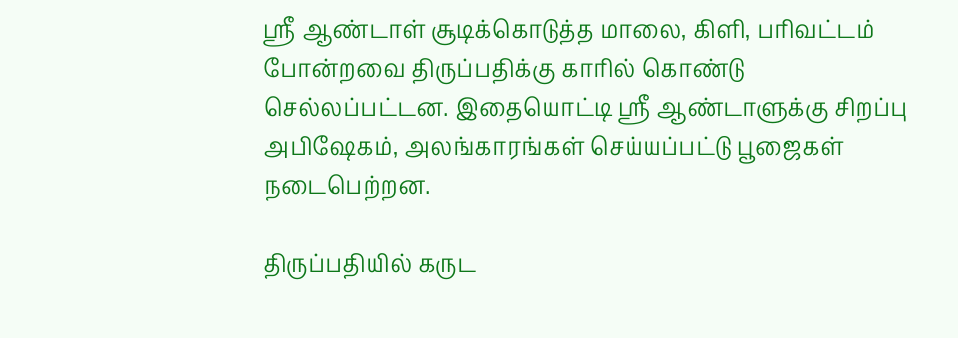ஸ்ரீ ஆண்டாள் சூடிக்கொடுத்த மாலை, கிளி, பரிவட்டம் போன்றவை திருப்பதிக்கு காரில் கொண்டு செல்லப்பட்டன. இதையொட்டி ஸ்ரீ ஆண்டாளுக்கு சிறப்பு அபிஷேகம், அலங்காரங்கள் செய்யப்பட்டு பூஜைகள் நடைபெற்றன.

திருப்பதியில் கருட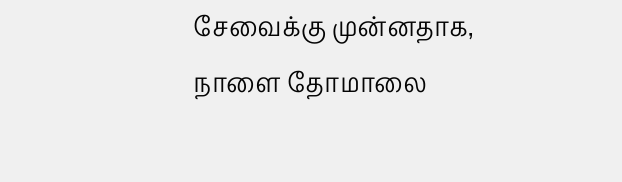சேவைக்கு முன்னதாக, நாளை தோமாலை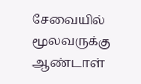சேவையில் மூலவருக்கு ஆண்டாள்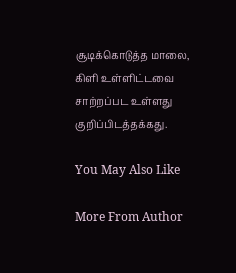சூடிக்கொடுத்த மாலை, கிளி உள்ளிட்டவை சாற்றப்பட உள்ளது குறிப்பிடத்தக்கது.

You May Also Like

More From Author